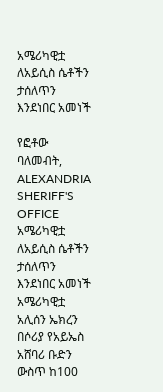አሜሪካዊቷ ለአይሲስ ሴቶችን ታሰለጥን እንደነበር አመነች

የፎቶው ባለመብት, ALEXANDRIA SHERIFF'S OFFICE
አሜሪካዊቷ ለአይሲስ ሴቶችን ታሰለጥን እንደነበር አመነች
አሜሪካዊቷ አሊሰን ኤክረን በሶሪያ የአይኤስ አሸባሪ ቡድን ውስጥ ከ100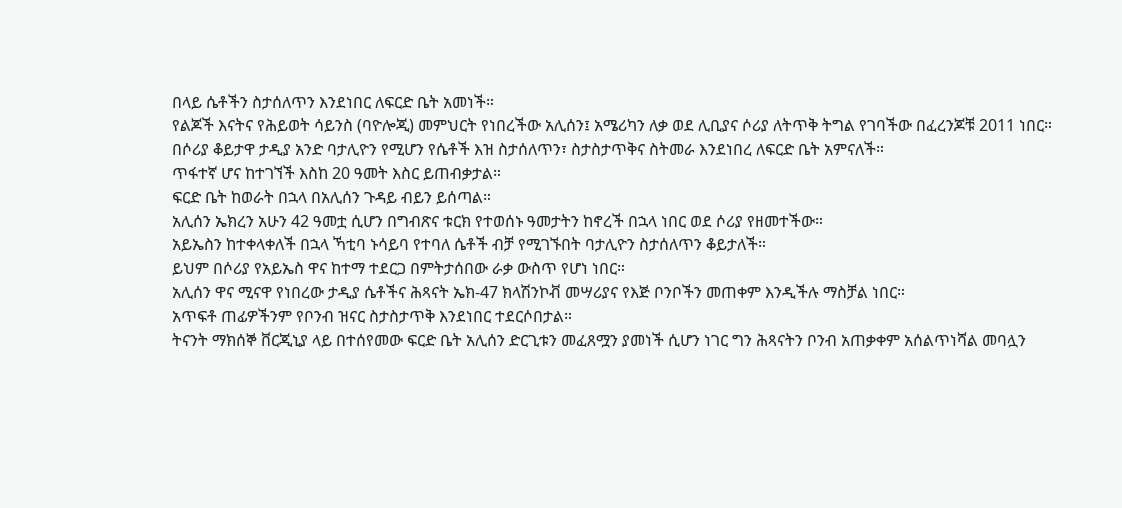በላይ ሴቶችን ስታሰለጥን እንደነበር ለፍርድ ቤት አመነች።
የልጆች እናትና የሕይወት ሳይንስ (ባዮሎጂ) መምህርት የነበረችው አሊሰን፤ አሜሪካን ለቃ ወደ ሊቢያና ሶሪያ ለትጥቅ ትግል የገባችው በፈረንጆቹ 2011 ነበር።
በሶሪያ ቆይታዋ ታዲያ አንድ ባታሊዮን የሚሆን የሴቶች እዝ ስታሰለጥን፣ ስታስታጥቅና ስትመራ እንደነበረ ለፍርድ ቤት አምናለች።
ጥፋተኛ ሆና ከተገኘች እስከ 20 ዓመት እስር ይጠብቃታል።
ፍርድ ቤት ከወራት በኋላ በአሊሰን ጉዳይ ብይን ይሰጣል።
አሊሰን ኤክረን አሁን 42 ዓመቷ ሲሆን በግብጽና ቱርክ የተወሰኑ ዓመታትን ከኖረች በኋላ ነበር ወደ ሶሪያ የዘመተችው።
አይኤስን ከተቀላቀለች በኋላ ኻቲባ ኑሳይባ የተባለ ሴቶች ብቻ የሚገኙበት ባታሊዮን ስታሰለጥን ቆይታለች።
ይህም በሶሪያ የአይኤስ ዋና ከተማ ተደርጋ በምትታሰበው ራቃ ውስጥ የሆነ ነበር።
አሊሰን ዋና ሚናዋ የነበረው ታዲያ ሴቶችና ሕጻናት ኤክ-47 ክላሽንኮቭ መሣሪያና የእጅ ቦንቦችን መጠቀም እንዲችሉ ማስቻል ነበር።
አጥፍቶ ጠፊዎችንም የቦንብ ዝናር ስታስታጥቅ እንደነበር ተደርሶበታል።
ትናንት ማክሰኞ ቨርጂኒያ ላይ በተሰየመው ፍርድ ቤት አሊሰን ድርጊቱን መፈጸሟን ያመነች ሲሆን ነገር ግን ሕጻናትን ቦንብ አጠቃቀም አሰልጥነሻል መባሏን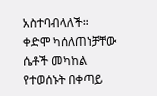አስተባብላለች።
ቀድሞ ካሰለጠነቻቸው ሴቶች መካከል የተወሰኑት በቀጣይ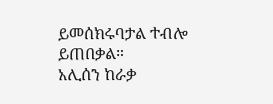ይመሰክሩባታል ተብሎ ይጠበቃል።
አሊሰን ከራቃ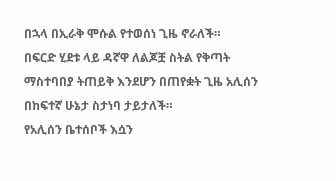በኋላ በኢራቅ ሞሱል የተወሰነ ጊዜ ኖራለች።
በፍርድ ሂደቱ ላይ ዳኛዋ ለልጆቿ ስትል የቅጣት ማስተባበያ ትጠይቅ እንደሆን በጠየቋት ጊዜ አሊሰን በከፍተኛ ሁኔታ ስታነባ ታይታለች።
የአሊሰን ቤተሰቦች እሷን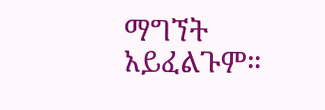ማግኘት አይፈልጉም።